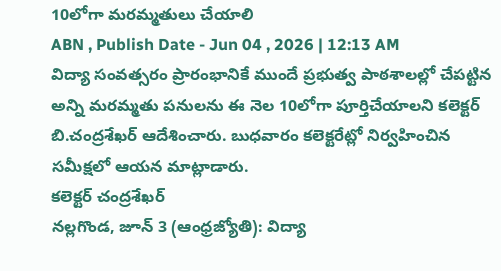10లోగా మరమ్మతులు చేయాలి
ABN , Publish Date - Jun 04 , 2026 | 12:13 AM
విద్యా సంవత్సరం ప్రారంభానికే ముందే ప్రభుత్వ పాఠశాలల్లో చేపట్టిన అన్ని మరమ్మతు పనులను ఈ నెల 10లోగా పూర్తిచేయాలని కలెక్టర్ బి.చంద్రశేఖర్ ఆదేశించారు. బుధవారం కలెక్టరేట్లో నిర్వహించిన సమీక్షలో ఆయన మాట్లాడారు.
కలెక్టర్ చంద్రశేఖర్
నల్లగొండ, జూన్ 3 (ఆంధ్రజ్యోతి): విద్యా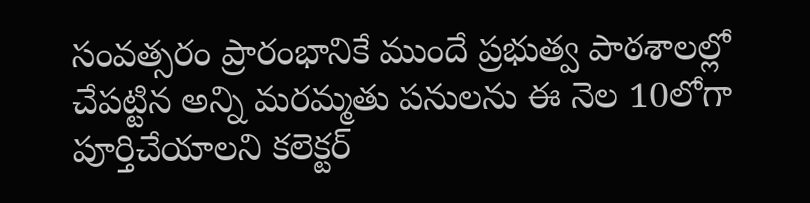సంవత్సరం ప్రారంభానికే ముందే ప్రభుత్వ పాఠశాలల్లో చేపట్టిన అన్ని మరమ్మతు పనులను ఈ నెల 10లోగా పూర్తిచేయాలని కలెక్టర్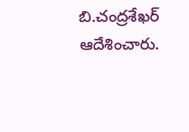బి.చంద్రశేఖర్ ఆదేశించారు.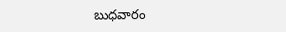బుధవారం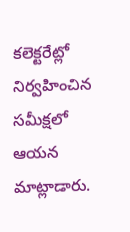కలెక్టరేట్లో నిర్వహించిన సమీక్షలో ఆయన మాట్లాడారు.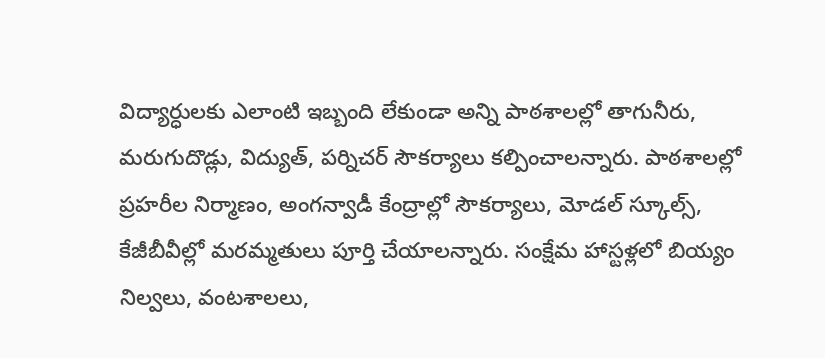విద్యార్ధులకు ఎలాంటి ఇబ్బంది లేకుండా అన్ని పాఠశాలల్లో తాగునీరు, మరుగుదొడ్లు, విద్యుత్, పర్నిచర్ సౌకర్యాలు కల్పించాలన్నారు. పాఠశాలల్లో ప్రహరీల నిర్మాణం, అంగన్వాడీ కేంద్రాల్లో సౌకర్యాలు, మోడల్ స్కూల్స్, కేజీబీవీల్లో మరమ్మతులు పూర్తి చేయాలన్నారు. సంక్షేమ హాస్టళ్లలో బియ్యం నిల్వలు, వంటశాలలు,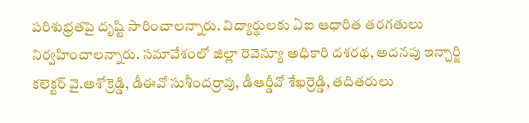పరిశుభ్రతపై దృష్టి సారించాలన్నారు. విద్యార్థులకు ఏఐ ఆధారిత తరగతులు నిర్వహించాలన్నారు. సమావేశంలో జిల్లా రెవెన్యూ అధికారి దశరథ, అదనపు ఇన్చార్జి కలెక్టర్ వై.అశోక్రెడ్డి, డీఈవో సుశీందర్రావు, డీఆర్డీవో శేఖర్రెడ్డి, తదితరులు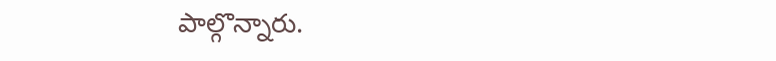పాల్గొన్నారు.